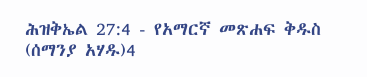ሕዝቅኤል 27:4 - የአማርኛ መጽሐፍ ቅዱስ (ሰማንያ አሃዱ)4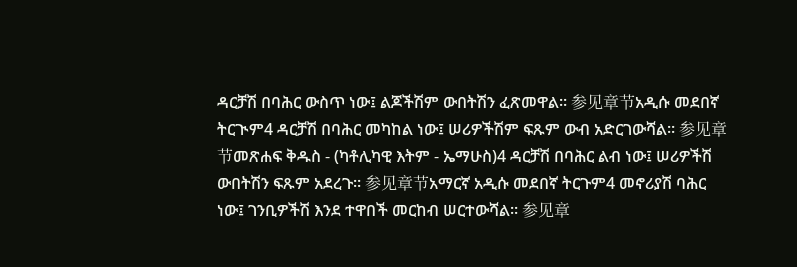ዳርቻሽ በባሕር ውስጥ ነው፤ ልጆችሽም ውበትሽን ፈጽመዋል። 参见章节አዲሱ መደበኛ ትርጒም4 ዳርቻሽ በባሕር መካከል ነው፤ ሠሪዎችሽም ፍጹም ውብ አድርገውሻል። 参见章节መጽሐፍ ቅዱስ - (ካቶሊካዊ እትም - ኤማሁስ)4 ዳርቻሽ በባሕር ልብ ነው፤ ሠሪዎችሽ ውበትሽን ፍጹም አደረጉ። 参见章节አማርኛ አዲሱ መደበኛ ትርጉም4 መኖሪያሽ ባሕር ነው፤ ገንቢዎችሽ እንደ ተዋበች መርከብ ሠርተውሻል። 参见章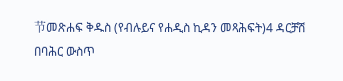节መጽሐፍ ቅዱስ (የብሉይና የሐዲስ ኪዳን መጻሕፍት)4 ዳርቻሽ በባሕር ውስጥ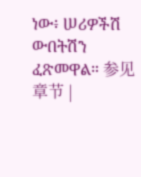ነው፥ ሠሪዎችሽ ውበትሽን ፈጽመዋል። 参见章节 |